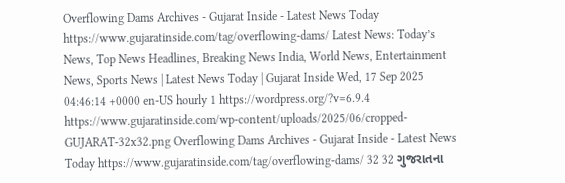Overflowing Dams Archives - Gujarat Inside - Latest News Today https://www.gujaratinside.com/tag/overflowing-dams/ Latest News: Today’s News, Top News Headlines, Breaking News India, World News, Entertainment News, Sports News | Latest News Today | Gujarat Inside Wed, 17 Sep 2025 04:46:14 +0000 en-US hourly 1 https://wordpress.org/?v=6.9.4 https://www.gujaratinside.com/wp-content/uploads/2025/06/cropped-GUJARAT-32x32.png Overflowing Dams Archives - Gujarat Inside - Latest News Today https://www.gujaratinside.com/tag/overflowing-dams/ 32 32 ગુજરાતના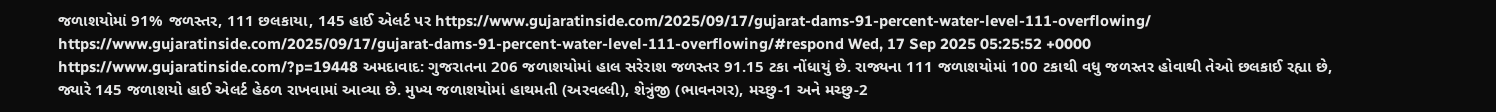જળાશયોમાં 91% જળસ્તર, 111 છલકાયા, 145 હાઈ એલર્ટ પર https://www.gujaratinside.com/2025/09/17/gujarat-dams-91-percent-water-level-111-overflowing/ https://www.gujaratinside.com/2025/09/17/gujarat-dams-91-percent-water-level-111-overflowing/#respond Wed, 17 Sep 2025 05:25:52 +0000 https://www.gujaratinside.com/?p=19448 અમદાવાદ: ગુજરાતના 206 જળાશયોમાં હાલ સરેરાશ જળસ્તર 91.15 ટકા નોંધાયું છે. રાજ્યના 111 જળાશયોમાં 100 ટકાથી વધુ જળસ્તર હોવાથી તેઓ છલકાઈ રહ્યા છે, જ્યારે 145 જળાશયો હાઈ એલર્ટ હેઠળ રાખવામાં આવ્યા છે. મુખ્ય જળાશયોમાં હાથમતી (અરવલ્લી), શેત્રુંજી (ભાવનગર), મચ્છુ-1 અને મચ્છુ-2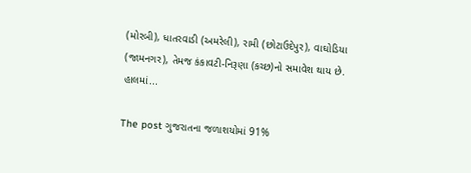(મોરબી), ધાતરવાડી (અમરેલી), રામી (છોટાઉદેપુર), વાઘોડિયા (જામનગર), તેમજ કંકાવટી-નિરૂણા (કચ્છ)નો સમાવેશ થાય છે. હાલમાં...

The post ગુજરાતના જળાશયોમાં 91%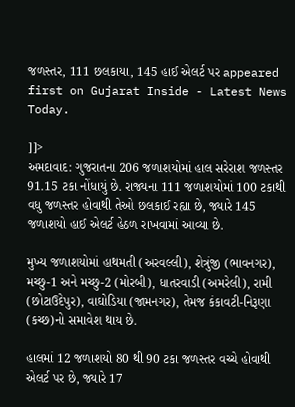જળસ્તર, 111 છલકાયા, 145 હાઈ એલર્ટ પર appeared first on Gujarat Inside - Latest News Today.

]]>
અમદાવાદ: ગુજરાતના 206 જળાશયોમાં હાલ સરેરાશ જળસ્તર 91.15 ટકા નોંધાયું છે. રાજ્યના 111 જળાશયોમાં 100 ટકાથી વધુ જળસ્તર હોવાથી તેઓ છલકાઈ રહ્યા છે, જ્યારે 145 જળાશયો હાઈ એલર્ટ હેઠળ રાખવામાં આવ્યા છે.

મુખ્ય જળાશયોમાં હાથમતી (અરવલ્લી), શેત્રુંજી (ભાવનગર), મચ્છુ-1 અને મચ્છુ-2 (મોરબી), ધાતરવાડી (અમરેલી), રામી (છોટાઉદેપુર), વાઘોડિયા (જામનગર), તેમજ કંકાવટી-નિરૂણા (કચ્છ)નો સમાવેશ થાય છે.

હાલમાં 12 જળાશયો 80 થી 90 ટકા જળસ્તર વચ્ચે હોવાથી એલર્ટ પર છે, જ્યારે 17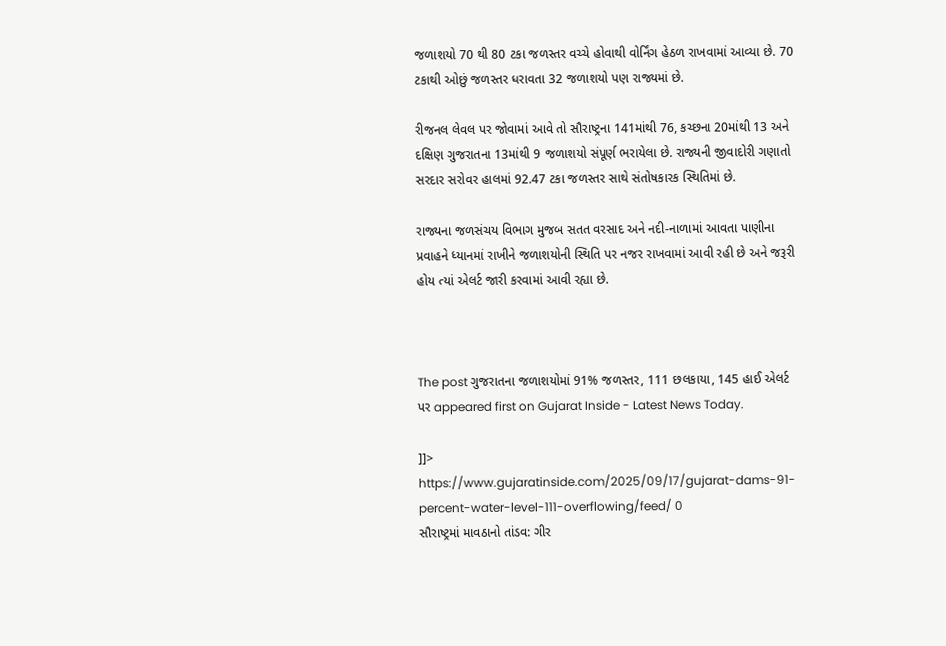જળાશયો 70 થી 80 ટકા જળસ્તર વચ્ચે હોવાથી વોર્નિંગ હેઠળ રાખવામાં આવ્યા છે. 70 ટકાથી ઓછું જળસ્તર ધરાવતા 32 જળાશયો પણ રાજ્યમાં છે.

રીજનલ લેવલ પર જોવામાં આવે તો સૌરાષ્ટ્રના 141માંથી 76, કચ્છના 20માંથી 13 અને દક્ષિણ ગુજરાતના 13માંથી 9 જળાશયો સંપૂર્ણ ભરાયેલા છે. રાજ્યની જીવાદોરી ગણાતો સરદાર સરોવર હાલમાં 92.47 ટકા જળસ્તર સાથે સંતોષકારક સ્થિતિમાં છે.

રાજ્યના જળસંચય વિભાગ મુજબ સતત વરસાદ અને નદી-નાળામાં આવતા પાણીના પ્રવાહને ધ્યાનમાં રાખીને જળાશયોની સ્થિતિ પર નજર રાખવામાં આવી રહી છે અને જરૂરી હોય ત્યાં એલર્ટ જારી કરવામાં આવી રહ્યા છે.



The post ગુજરાતના જળાશયોમાં 91% જળસ્તર, 111 છલકાયા, 145 હાઈ એલર્ટ પર appeared first on Gujarat Inside - Latest News Today.

]]>
https://www.gujaratinside.com/2025/09/17/gujarat-dams-91-percent-water-level-111-overflowing/feed/ 0
સૌરાષ્ટ્રમાં માવઠાનો તાંડવ: ગીર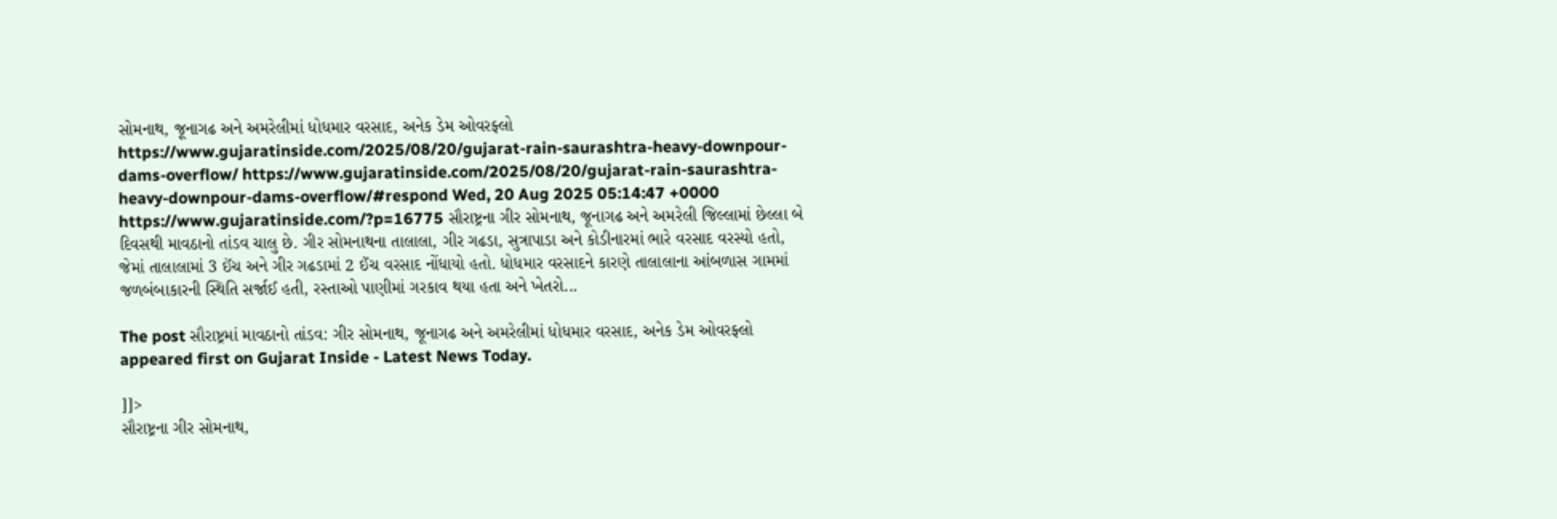સોમનાથ, જૂનાગઢ અને અમરેલીમાં ધોધમાર વરસાદ, અનેક ડેમ ઓવરફ્લો https://www.gujaratinside.com/2025/08/20/gujarat-rain-saurashtra-heavy-downpour-dams-overflow/ https://www.gujaratinside.com/2025/08/20/gujarat-rain-saurashtra-heavy-downpour-dams-overflow/#respond Wed, 20 Aug 2025 05:14:47 +0000 https://www.gujaratinside.com/?p=16775 સૌરાષ્ટ્રના ગીર સોમનાથ, જૂનાગઢ અને અમરેલી જિલ્લામાં છેલ્લા બે દિવસથી માવઠાનો તાંડવ ચાલુ છે. ગીર સોમનાથના તાલાલા, ગીર ગઢડા, સુત્રાપાડા અને કોડીનારમાં ભારે વરસાદ વરસ્યો હતો, જેમાં તાલાલામાં 3 ઈંચ અને ગીર ગઢડામાં 2 ઈંચ વરસાદ નોંધાયો હતો. ધોધમાર વરસાદને કારણે તાલાલાના આંબળાસ ગામમાં જળબંબાકારની સ્થિતિ સર્જાઈ હતી, રસ્તાઓ પાણીમાં ગરકાવ થયા હતા અને ખેતરો...

The post સૌરાષ્ટ્રમાં માવઠાનો તાંડવ: ગીર સોમનાથ, જૂનાગઢ અને અમરેલીમાં ધોધમાર વરસાદ, અનેક ડેમ ઓવરફ્લો appeared first on Gujarat Inside - Latest News Today.

]]>
સૌરાષ્ટ્રના ગીર સોમનાથ,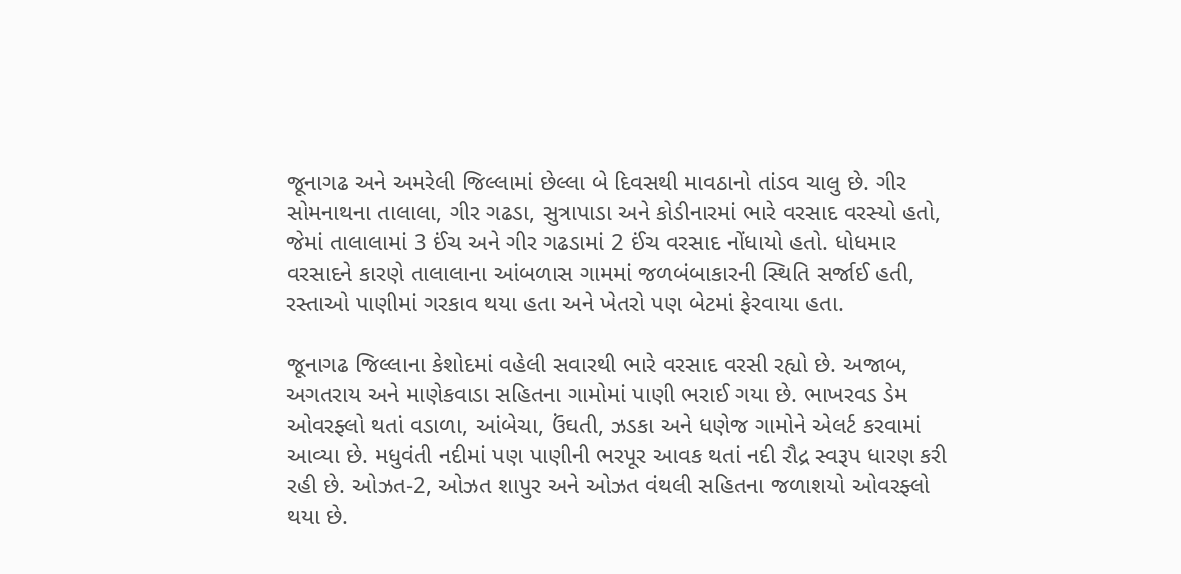જૂનાગઢ અને અમરેલી જિલ્લામાં છેલ્લા બે દિવસથી માવઠાનો તાંડવ ચાલુ છે. ગીર સોમનાથના તાલાલા, ગીર ગઢડા, સુત્રાપાડા અને કોડીનારમાં ભારે વરસાદ વરસ્યો હતો, જેમાં તાલાલામાં 3 ઈંચ અને ગીર ગઢડામાં 2 ઈંચ વરસાદ નોંધાયો હતો. ધોધમાર વરસાદને કારણે તાલાલાના આંબળાસ ગામમાં જળબંબાકારની સ્થિતિ સર્જાઈ હતી, રસ્તાઓ પાણીમાં ગરકાવ થયા હતા અને ખેતરો પણ બેટમાં ફેરવાયા હતા.

જૂનાગઢ જિલ્લાના કેશોદમાં વહેલી સવારથી ભારે વરસાદ વરસી રહ્યો છે. અજાબ, અગતરાય અને માણેકવાડા સહિતના ગામોમાં પાણી ભરાઈ ગયા છે. ભાખરવડ ડેમ ઓવરફ્લો થતાં વડાળા, આંબેચા, ઉંઘતી, ઝડકા અને ધણેજ ગામોને એલર્ટ કરવામાં આવ્યા છે. મધુવંતી નદીમાં પણ પાણીની ભરપૂર આવક થતાં નદી રૌદ્ર સ્વરૂપ ધારણ કરી રહી છે. ઓઝત-2, ઓઝત શાપુર અને ઓઝત વંથલી સહિતના જળાશયો ઓવરફ્લો થયા છે.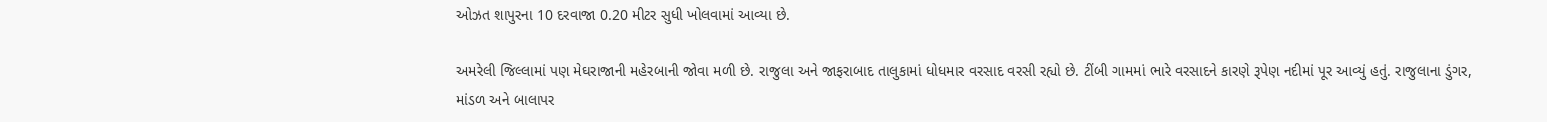ઓઝત શાપુરના 10 દરવાજા 0.20 મીટર સુધી ખોલવામાં આવ્યા છે.

અમરેલી જિલ્લામાં પણ મેઘરાજાની મહેરબાની જોવા મળી છે. રાજુલા અને જાફરાબાદ તાલુકામાં ધોધમાર વરસાદ વરસી રહ્યો છે. ટીંબી ગામમાં ભારે વરસાદને કારણે રૂપેણ નદીમાં પૂર આવ્યું હતું. રાજુલાના ડુંગર, માંડળ અને બાલાપર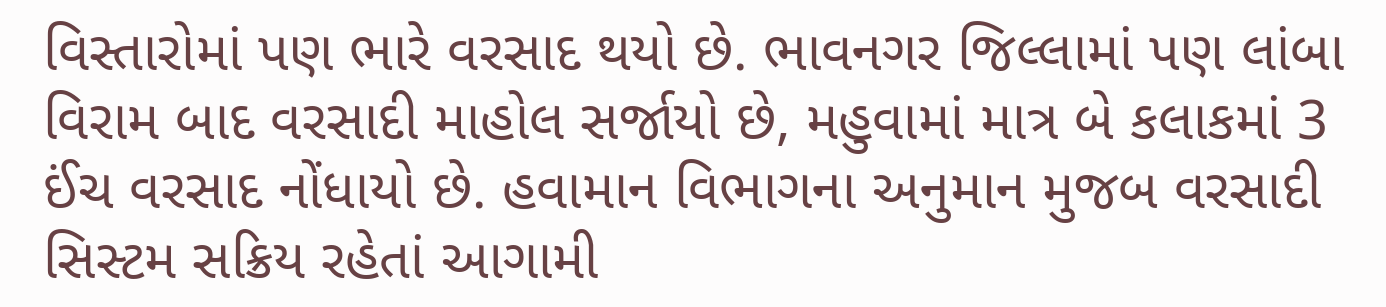વિસ્તારોમાં પણ ભારે વરસાદ થયો છે. ભાવનગર જિલ્લામાં પણ લાંબા વિરામ બાદ વરસાદી માહોલ સર્જાયો છે, મહુવામાં માત્ર બે કલાકમાં 3 ઈંચ વરસાદ નોંધાયો છે. હવામાન વિભાગના અનુમાન મુજબ વરસાદી સિસ્ટમ સક્રિય રહેતાં આગામી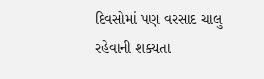દિવસોમાં પણ વરસાદ ચાલુ રહેવાની શક્યતા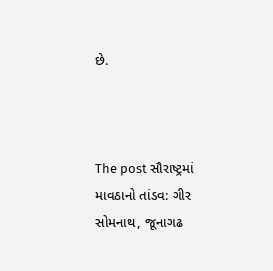છે.



The post સૌરાષ્ટ્રમાં માવઠાનો તાંડવ: ગીર સોમનાથ, જૂનાગઢ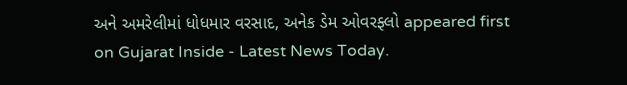અને અમરેલીમાં ધોધમાર વરસાદ, અનેક ડેમ ઓવરફ્લો appeared first on Gujarat Inside - Latest News Today.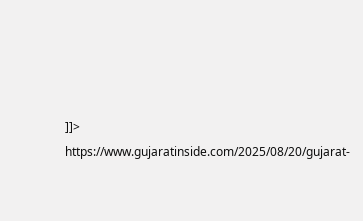]]>
https://www.gujaratinside.com/2025/08/20/gujarat-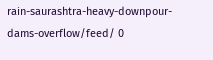rain-saurashtra-heavy-downpour-dams-overflow/feed/ 0